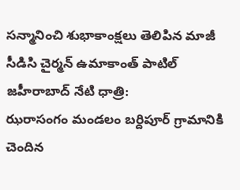సన్మానించి శుభాకాంక్షలు తెలిపిన మాజీ సీడిసి చైర్మన్ ఉమాకాంత్ పాటిల్
జహీరాబాద్ నేటి ధాత్రి:
ఝరాసంగం మండలం బర్దిపూర్ గ్రామానికి చెందిన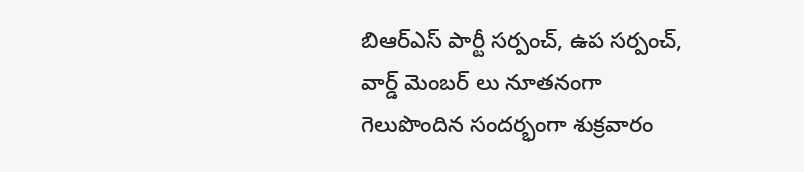బిఆర్ఎస్ పార్టీ సర్పంచ్, ఉప సర్పంచ్, వార్డ్ మెంబర్ లు నూతనంగా గెలుపొందిన సందర్భంగా శుక్రవారం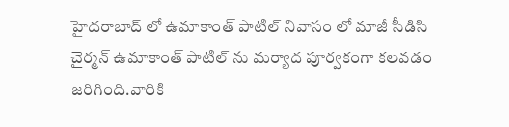హైదరాబాద్ లో ఉమాకాంత్ పాటిల్ నివాసం లో మాజీ సీడిసి చైర్మన్ ఉమాకాంత్ పాటిల్ ను మర్యాద పూర్వకంగా కలవడం జరిగింది.వారికి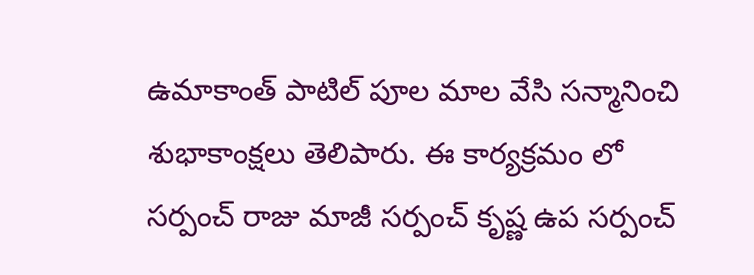ఉమాకాంత్ పాటిల్ పూల మాల వేసి సన్మానించి శుభాకాంక్షలు తెలిపారు. ఈ కార్యక్రమం లో సర్పంచ్ రాజు మాజీ సర్పంచ్ కృష్ణ ఉప సర్పంచ్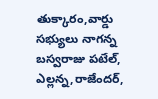తుక్కారం,వార్డు సభ్యులు నాగన్న బస్వరాజు పటేల్, ఎల్లన్న,రాజేందర్,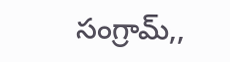సంగ్రామ్,,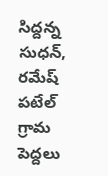సిద్దన్న సుధన్, రమేష్ పటేల్ గ్రామ పెద్దలు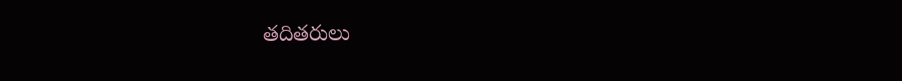తదితరులు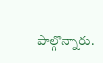పాల్గొన్నారు.